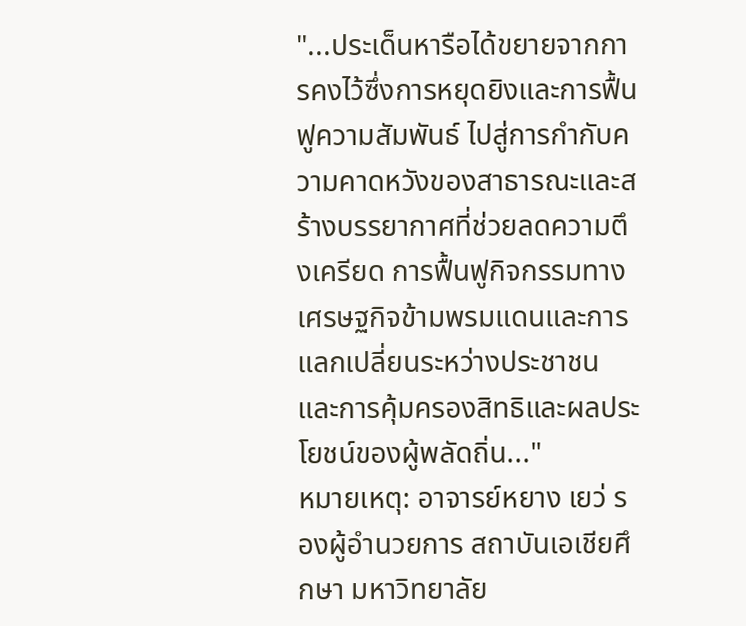"...ประเด็นหารือได้ขยายจากการคงไว้ซึ่งการหยุดยิงและการฟื้นฟูความสัมพันธ์ ไปสู่การกำกับความคาดหวังของสาธารณะและสร้างบรรยากาศที่ช่วยลดความตึงเครียด การฟื้นฟูกิจกรรมทางเศรษฐกิจข้ามพรมแดนและการแลกเปลี่ยนระหว่างประชาชน และการคุ้มครองสิทธิและผลประโยชน์ของผู้พลัดถิ่น..."
หมายเหตุ: อาจารย์หยาง เยว่ รองผู้อำนวยการ สถาบันเอเชียศึกษา มหาวิทยาลัย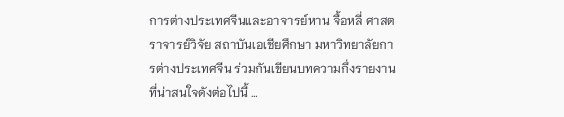การต่างประเทศจีนและอาจารย์หาน จื้อหลี่ ศาสตราจารย์วิจัย สถาบันเอเชียศึกษา มหาวิทยาลัยการต่างประเทศจีน ร่วมกันเขียนบทความกึ่งรายงานที่น่าสนใจดังต่อไปนี้ …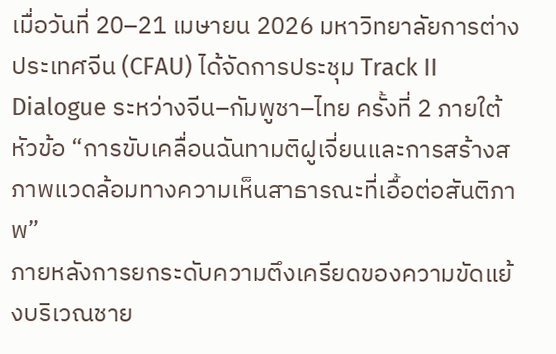เมื่อวันที่ 20–21 เมษายน 2026 มหาวิทยาลัยการต่างประเทศจีน (CFAU) ได้จัดการประชุม Track II Dialogue ระหว่างจีน–กัมพูชา–ไทย ครั้งที่ 2 ภายใต้หัวข้อ “การขับเคลื่อนฉันทามติฝูเจี่ยนและการสร้างสภาพแวดล้อมทางความเห็นสาธารณะที่เอื้อต่อสันติภาพ”
ภายหลังการยกระดับความตึงเครียดของความขัดแย้งบริเวณชาย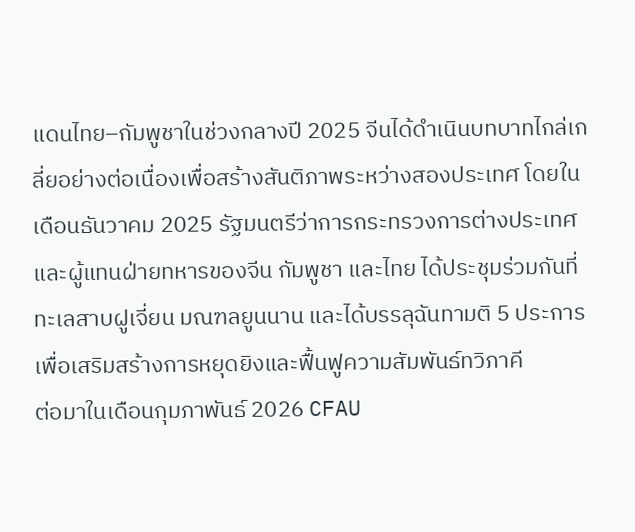แดนไทย–กัมพูชาในช่วงกลางปี 2025 จีนได้ดำเนินบทบาทไกล่เกลี่ยอย่างต่อเนื่องเพื่อสร้างสันติภาพระหว่างสองประเทศ โดยในเดือนธันวาคม 2025 รัฐมนตรีว่าการกระทรวงการต่างประเทศและผู้แทนฝ่ายทหารของจีน กัมพูชา และไทย ได้ประชุมร่วมกันที่ทะเลสาบฝูเจี่ยน มณฑลยูนนาน และได้บรรลุฉันทามติ 5 ประการ เพื่อเสริมสร้างการหยุดยิงและฟื้นฟูความสัมพันธ์ทวิภาคี
ต่อมาในเดือนกุมภาพันธ์ 2026 CFAU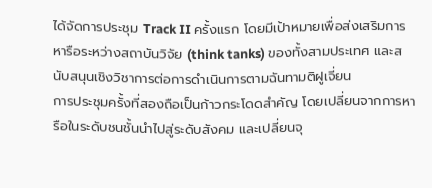ได้จัดการประชุม Track II ครั้งแรก โดยมีเป้าหมายเพื่อส่งเสริมการหารือระหว่างสถาบันวิจัย (think tanks) ของทั้งสามประเทศ และสนับสนุนเชิงวิชาการต่อการดำเนินการตามฉันทามติฝูเจี่ยน
การประชุมครั้งที่สองถือเป็นก้าวกระโดดสำคัญ โดยเปลี่ยนจากการหารือในระดับชนชั้นนำไปสู่ระดับสังคม และเปลี่ยนจุ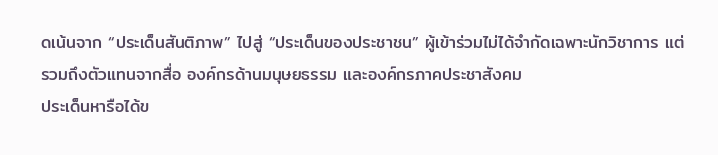ดเน้นจาก “ประเด็นสันติภาพ” ไปสู่ “ประเด็นของประชาชน” ผู้เข้าร่วมไม่ได้จำกัดเฉพาะนักวิชาการ แต่รวมถึงตัวแทนจากสื่อ องค์กรด้านมนุษยธรรม และองค์กรภาคประชาสังคม
ประเด็นหารือได้ข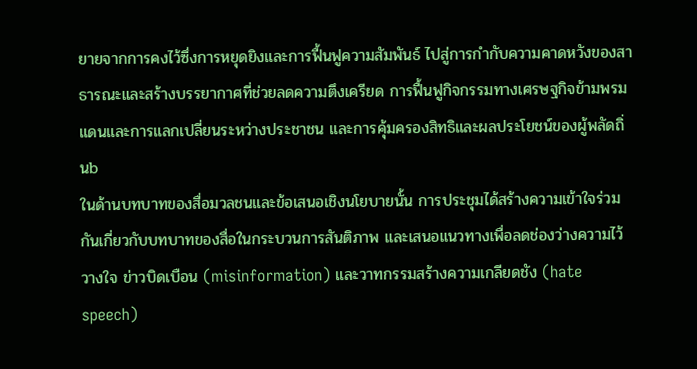ยายจากการคงไว้ซึ่งการหยุดยิงและการฟื้นฟูความสัมพันธ์ ไปสู่การกำกับความคาดหวังของสาธารณะและสร้างบรรยากาศที่ช่วยลดความตึงเครียด การฟื้นฟูกิจกรรมทางเศรษฐกิจข้ามพรมแดนและการแลกเปลี่ยนระหว่างประชาชน และการคุ้มครองสิทธิและผลประโยชน์ของผู้พลัดถิ่นb
ในด้านบทบาทของสื่อมวลชนและข้อเสนอเชิงนโยบายนั้น การประชุมได้สร้างความเข้าใจร่วมกันเกี่ยวกับบทบาทของสื่อในกระบวนการสันติภาพ และเสนอแนวทางเพื่อลดช่องว่างความไว้วางใจ ข่าวบิดเบือน (misinformation) และวาทกรรมสร้างความเกลียดชัง (hate speech)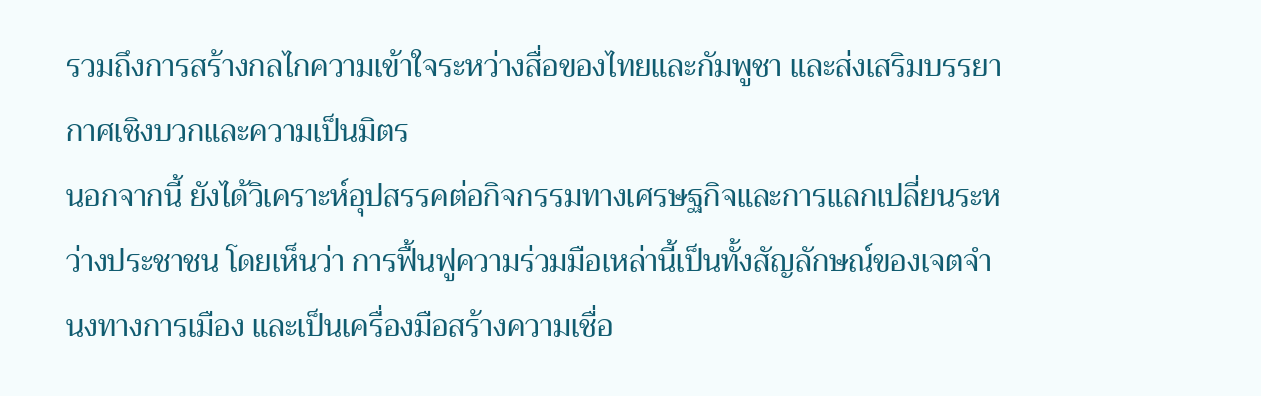รวมถึงการสร้างกลไกความเข้าใจระหว่างสื่อของไทยและกัมพูชา และส่งเสริมบรรยากาศเชิงบวกและความเป็นมิตร
นอกจากนี้ ยังได้วิเคราะห์อุปสรรคต่อกิจกรรมทางเศรษฐกิจและการแลกเปลี่ยนระหว่างประชาชน โดยเห็นว่า การฟื้นฟูความร่วมมือเหล่านี้เป็นทั้งสัญลักษณ์ของเจตจำนงทางการเมือง และเป็นเครื่องมือสร้างความเชื่อ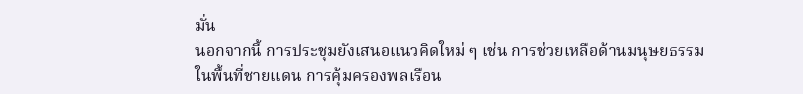มั่น
นอกจากนี้ การประชุมยังเสนอแนวคิดใหม่ ๆ เช่น การช่วยเหลือด้านมนุษยธรรมในพื้นที่ชายแดน การคุ้มครองพลเรือน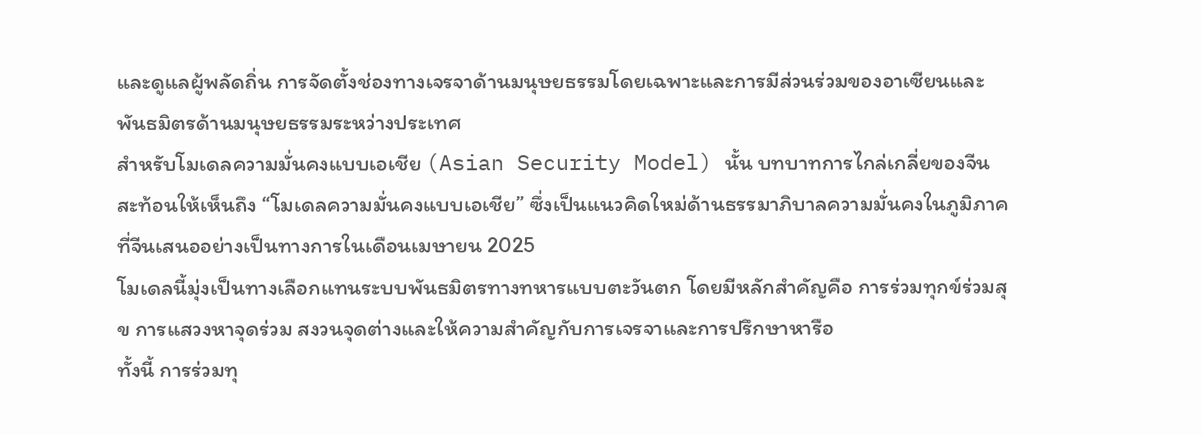และดูแลผู้พลัดถิ่น การจัดตั้งช่องทางเจรจาด้านมนุษยธรรมโดยเฉพาะและการมีส่วนร่วมของอาเซียนและพันธมิตรด้านมนุษยธรรมระหว่างประเทศ
สำหรับโมเดลความมั่นคงแบบเอเชีย (Asian Security Model) นั้น บทบาทการไกล่เกลี่ยของจีนสะท้อนให้เห็นถึง “โมเดลความมั่นคงแบบเอเชีย” ซึ่งเป็นแนวคิดใหม่ด้านธรรมาภิบาลความมั่นคงในภูมิภาค ที่จีนเสนออย่างเป็นทางการในเดือนเมษายน 2025
โมเดลนี้มุ่งเป็นทางเลือกแทนระบบพันธมิตรทางทหารแบบตะวันตก โดยมีหลักสำคัญคือ การร่วมทุกข์ร่วมสุข การแสวงหาจุดร่วม สงวนจุดต่างและให้ความสำคัญกับการเจรจาและการปรึกษาหารือ
ทั้งนี้ การร่วมทุ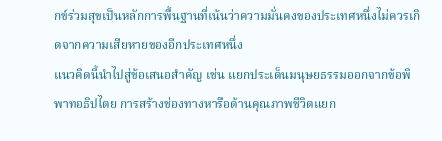กข์ร่วมสุขเป็นหลักการพื้นฐานที่เน้นว่าความมั่นคงของประเทศหนึ่งไม่ควรเกิดจากความเสียหายของอีกประเทศหนึ่ง
แนวคิดนี้นำไปสู่ข้อเสนอสำคัญ เช่น แยกประเด็นมนุษยธรรมออกจากข้อพิพาทอธิปไตย การสร้างช่องทางหารือด้านคุณภาพชีวิตแยก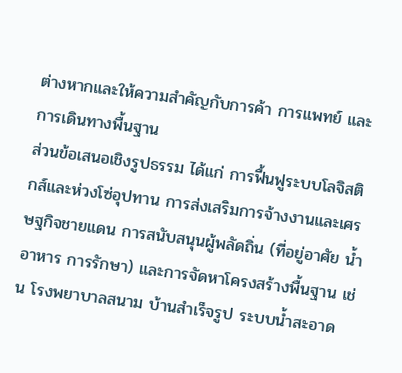ต่างหากและให้ความสำคัญกับการค้า การแพทย์ และการเดินทางพื้นฐาน
ส่วนข้อเสนอเชิงรูปธรรม ได้แก่ การฟื้นฟูระบบโลจิสติกส์และห่วงโซ่อุปทาน การส่งเสริมการจ้างงานและเศรษฐกิจชายแดน การสนับสนุนผู้พลัดถิ่น (ที่อยู่อาศัย น้ำ อาหาร การรักษา) และการจัดหาโครงสร้างพื้นฐาน เช่น โรงพยาบาลสนาม บ้านสำเร็จรูป ระบบน้ำสะอาด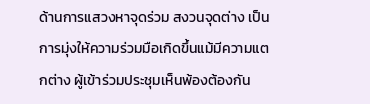ด้านการแสวงหาจุดร่วม สงวนจุดต่าง เป็นการมุ่งให้ความร่วมมือเกิดขึ้นแม้มีความแตกต่าง ผู้เข้าร่วมประชุมเห็นพ้องต้องกัน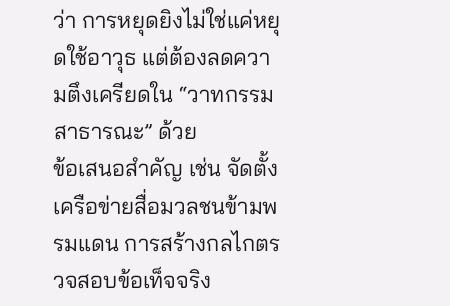ว่า การหยุดยิงไม่ใช่แค่หยุดใช้อาวุธ แต่ต้องลดความตึงเครียดใน “วาทกรรมสาธารณะ” ด้วย
ข้อเสนอสำคัญ เช่น จัดตั้งเครือข่ายสื่อมวลชนข้ามพรมแดน การสร้างกลไกตรวจสอบข้อเท็จจริง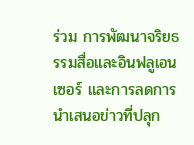ร่วม การพัฒนาจริยธรรมสื่อและอินฟลูเอนเซอร์ และการลดการนำเสนอข่าวที่ปลุก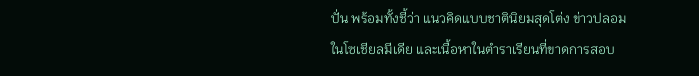ปั่น พร้อมทั้งชี้ว่า แนวคิดแบบชาตินิยมสุดโต่ง ข่าวปลอมในโซเชียลมีเดีย และเนื้อหาในตำราเรียนที่ขาดการสอบ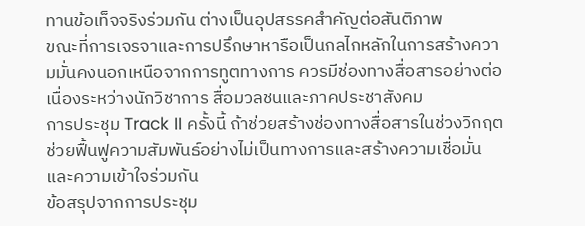ทานข้อเท็จจริงร่วมกัน ต่างเป็นอุปสรรคสำคัญต่อสันติภาพ
ขณะที่การเจรจาและการปรึกษาหารือเป็นกลไกหลักในการสร้างความมั่นคงนอกเหนือจากการทูตทางการ ควรมีช่องทางสื่อสารอย่างต่อเนื่องระหว่างนักวิชาการ สื่อมวลชนและภาคประชาสังคม
การประชุม Track II ครั้งนี้ ถ้าช่วยสร้างช่องทางสื่อสารในช่วงวิกฤต ช่วยฟื้นฟูความสัมพันธ์อย่างไม่เป็นทางการและสร้างความเชื่อมั่นและความเข้าใจร่วมกัน
ข้อสรุปจากการประชุม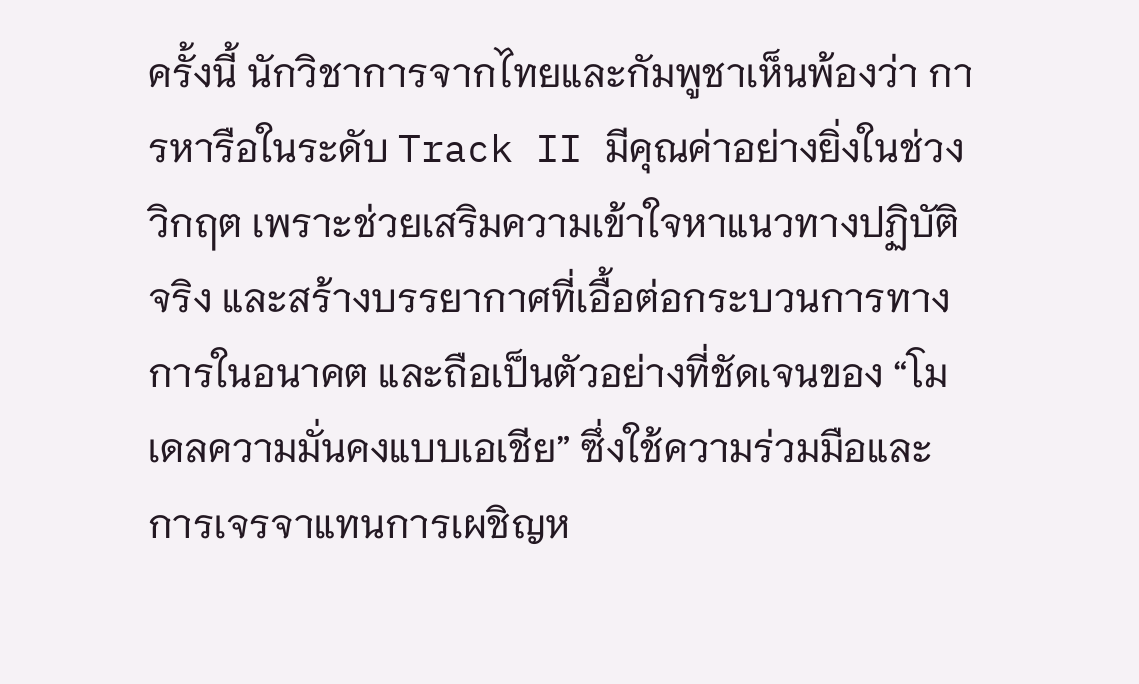ครั้งนี้ นักวิชาการจากไทยและกัมพูชาเห็นพ้องว่า การหารือในระดับ Track II มีคุณค่าอย่างยิ่งในช่วงวิกฤต เพราะช่วยเสริมความเข้าใจหาแนวทางปฏิบัติจริง และสร้างบรรยากาศที่เอื้อต่อกระบวนการทางการในอนาคต และถือเป็นตัวอย่างที่ชัดเจนของ “โมเดลความมั่นคงแบบเอเชีย” ซึ่งใช้ความร่วมมือและการเจรจาแทนการเผชิญห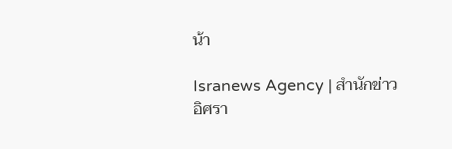น้า

Isranews Agency | สำนักข่าวอิศรา